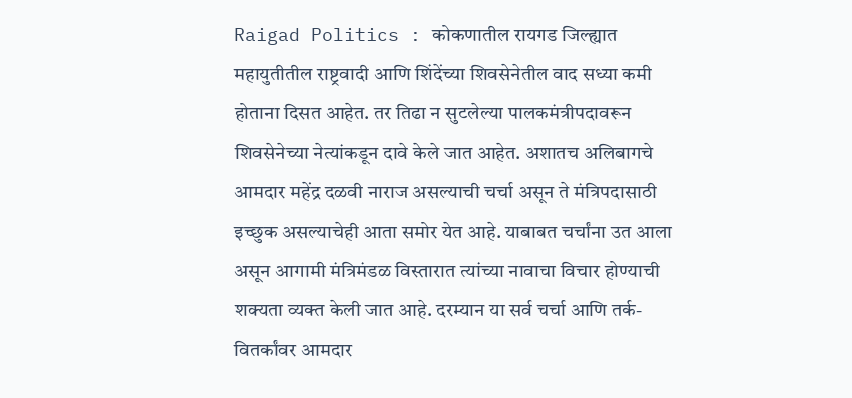Raigad Politics : कोकणातील रायगड जिल्ह्यात महायुतीतील राष्ट्रवादी आणि शिंदेंच्या शिवसेनेतील वाद सध्या कमी होताना दिसत आहेत. तर तिढा न सुटलेल्या पालकमंत्रीपदावरून शिवसेनेच्या नेत्यांकडून दावे केले जात आहेत. अशातच अलिबागचे आमदार महेंद्र दळवी नाराज असल्याची चर्चा असून ते मंत्रिपदासाठी इच्छुक असल्याचेही आता समोर येत आहे. याबाबत चर्चांना उत आला असून आगामी मंत्रिमंडळ विस्तारात त्यांच्या नावाचा विचार होण्याची शक्यता व्यक्त केली जात आहे. दरम्यान या सर्व चर्चा आणि तर्क-वितर्कांवर आमदार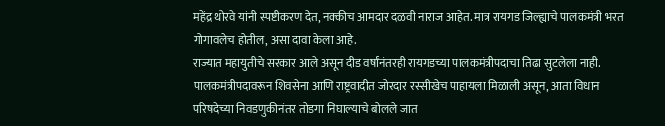महेंद्र थोरवे यांनी स्पष्टीकरण देत, नक्कीच आमदार दळवी नाराज आहेत. मात्र रायगड जिल्ह्याचे पालकमंत्री भरत गोगावलेच होतील, असा दावा केला आहे.
राज्यात महायुतीचे सरकार आले असून दीड वर्षांनंतरही रायगडच्या पालकमंत्रीपदाचा तिढा सुटलेला नाही. पालकमंत्रीपदावरून शिवसेना आणि राष्ट्रवादीत जोरदार रस्सीखेच पाहायला मिळाली असून, आता विधान परिषदेच्या निवडणुकीनंतर तोडगा निघाल्याचे बोलले जात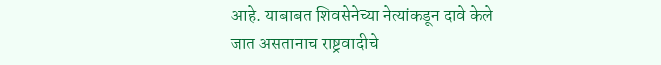आहे. याबाबत शिवसेनेच्या नेत्यांकडून दावे केले जात असतानाच राष्ट्रवादीचे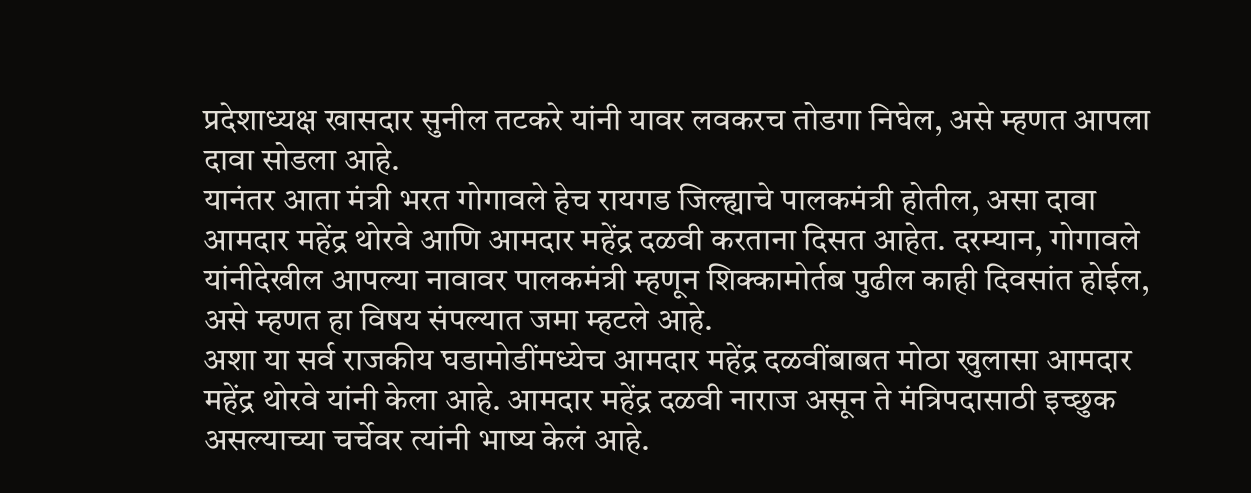प्रदेशाध्यक्ष खासदार सुनील तटकरे यांनी यावर लवकरच तोडगा निघेल, असे म्हणत आपला दावा सोडला आहे.
यानंतर आता मंत्री भरत गोगावले हेच रायगड जिल्ह्याचे पालकमंत्री होतील, असा दावा आमदार महेंद्र थोरवे आणि आमदार महेंद्र दळवी करताना दिसत आहेत. दरम्यान, गोगावले यांनीदेखील आपल्या नावावर पालकमंत्री म्हणून शिक्कामोर्तब पुढील काही दिवसांत होईल, असे म्हणत हा विषय संपल्यात जमा म्हटले आहे.
अशा या सर्व राजकीय घडामोडींमध्येच आमदार महेंद्र दळवींबाबत मोठा खुलासा आमदार महेंद्र थोरवे यांनी केला आहे. आमदार महेंद्र दळवी नाराज असून ते मंत्रिपदासाठी इच्छुक असल्याच्या चर्चेवर त्यांनी भाष्य केलं आहे.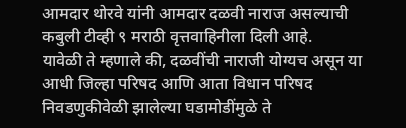आमदार थोरवे यांनी आमदार दळवी नाराज असल्याची कबुली टीव्ही ९ मराठी वृत्तवाहिनीला दिली आहे.
यावेळी ते म्हणाले की, दळवींची नाराजी योग्यच असून या आधी जिल्हा परिषद आणि आता विधान परिषद निवडणुकीवेळी झालेल्या घडामोडींमुळे ते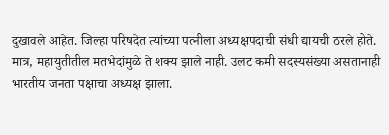दुखावले आहेत. जिल्हा परिषदेत त्यांच्या पत्नीला अध्यक्षपदाची संधी द्यायची ठरले होते. मात्र, महायुतीतील मतभेदांमुळे ते शक्य झाले नाही. उलट कमी सदस्यसंख्या असतानाही भारतीय जनता पक्षाचा अध्यक्ष झाला.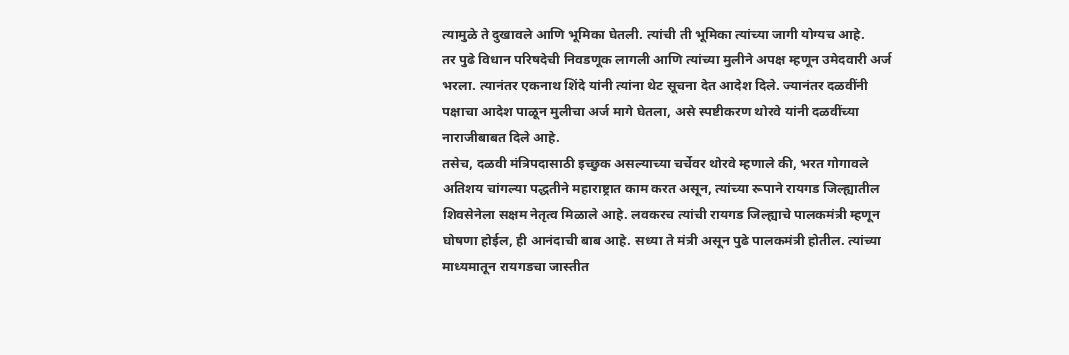त्यामुळे ते दुखावले आणि भूमिका घेतली. त्यांची ती भूमिका त्यांच्या जागी योग्यच आहे.
तर पुढे विधान परिषदेची निवडणूक लागली आणि त्यांच्या मुलीने अपक्ष म्हणून उमेदवारी अर्ज भरला. त्यानंतर एकनाथ शिंदे यांनी त्यांना थेट सूचना देत आदेश दिले. ज्यानंतर दळवींनी पक्षाचा आदेश पाळून मुलीचा अर्ज मागे घेतला, असे स्पष्टीकरण थोरवे यांनी दळवींच्या नाराजीबाबत दिले आहे.
तसेच, दळवी मंत्रिपदासाठी इच्छुक असल्याच्या चर्चेवर थोरवे म्हणाले की, भरत गोगावले अतिशय चांगल्या पद्धतीने महाराष्ट्रात काम करत असून, त्यांच्या रूपाने रायगड जिल्ह्यातील शिवसेनेला सक्षम नेतृत्व मिळाले आहे. लवकरच त्यांची रायगड जिल्ह्याचे पालकमंत्री म्हणून घोषणा होईल, ही आनंदाची बाब आहे. सध्या ते मंत्री असून पुढे पालकमंत्री होतील. त्यांच्या माध्यमातून रायगडचा जास्तीत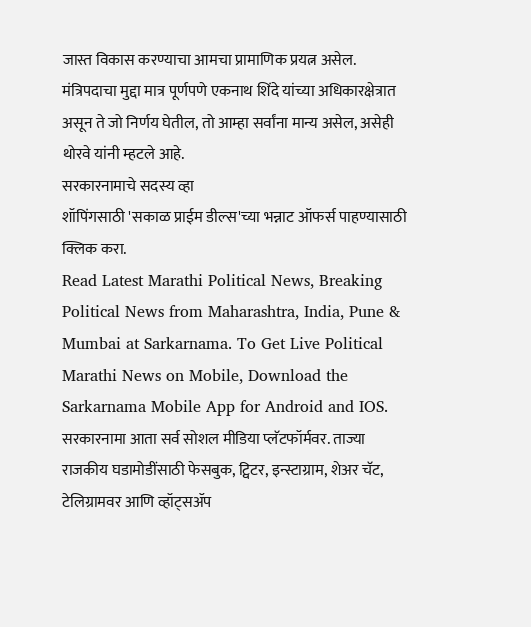जास्त विकास करण्याचा आमचा प्रामाणिक प्रयत्न असेल. मंत्रिपदाचा मुद्दा मात्र पूर्णपणे एकनाथ शिंदे यांच्या अधिकारक्षेत्रात असून ते जो निर्णय घेतील, तो आम्हा सर्वांना मान्य असेल, असेही थोरवे यांनी म्हटले आहे.
सरकारनामाचे सदस्य व्हा
शॉपिंगसाठी 'सकाळ प्राईम डील्स'च्या भन्नाट ऑफर्स पाहण्यासाठी क्लिक करा.
Read Latest Marathi Political News, Breaking Political News from Maharashtra, India, Pune & Mumbai at Sarkarnama. To Get Live Political Marathi News on Mobile, Download the Sarkarnama Mobile App for Android and IOS. सरकारनामा आता सर्व सोशल मीडिया प्लॅटफॉर्मवर. ताज्या राजकीय घडामोडींसाठी फेसबुक, ट्विटर, इन्स्टाग्राम, शेअर चॅट, टेलिग्रामवर आणि व्हॉट्सॲप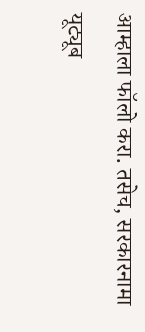आम्हाला फॉलो करा. तसेच, सरकारनामा यूट्यूब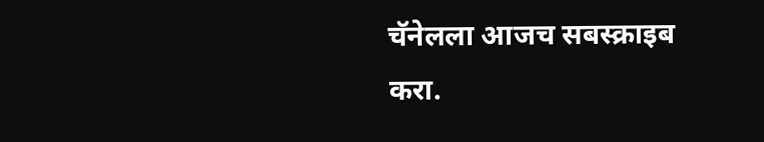चॅनेलला आजच सबस्क्राइब करा.